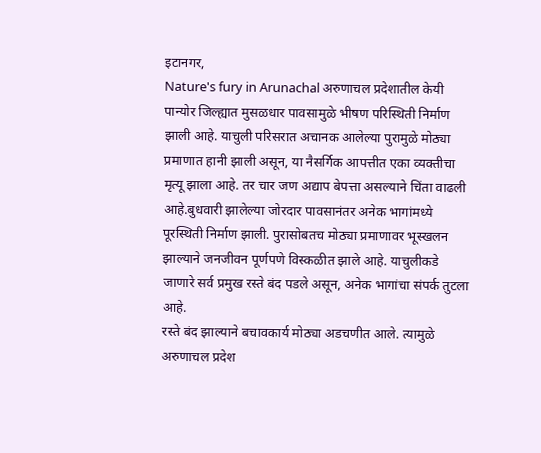इटानगर,
Nature's fury in Arunachal अरुणाचल प्रदेशातील केयी पान्योर जिल्ह्यात मुसळधार पावसामुळे भीषण परिस्थिती निर्माण झाली आहे. याचुली परिसरात अचानक आलेल्या पुरामुळे मोठ्या प्रमाणात हानी झाली असून, या नैसर्गिक आपत्तीत एका व्यक्तीचा मृत्यू झाला आहे. तर चार जण अद्याप बेपत्ता असल्याने चिंता वाढली आहे.बुधवारी झालेल्या जोरदार पावसानंतर अनेक भागांमध्ये पूरस्थिती निर्माण झाली. पुरासोबतच मोठ्या प्रमाणावर भूस्खलन झाल्याने जनजीवन पूर्णपणे विस्कळीत झाले आहे. याचुलीकडे जाणारे सर्व प्रमुख रस्ते बंद पडले असून, अनेक भागांचा संपर्क तुटला आहे.
रस्ते बंद झाल्याने बचावकार्य मोठ्या अडचणीत आले. त्यामुळे अरुणाचल प्रदेश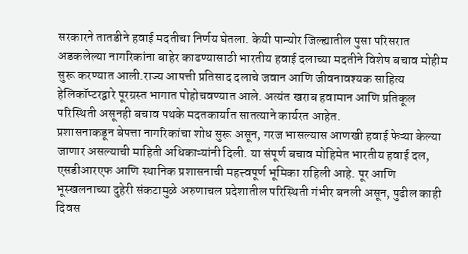सरकारने तातडीने हवाई मदतीचा निर्णय घेतला. केयी पान्योर जिल्ह्यातील पुसा परिसरात अडकलेल्या नागरिकांना बाहेर काढण्यासाठी भारतीय हवाई दलाच्या मदतीने विशेष बचाव मोहीम सुरू करण्यात आली.राज्य आपत्ती प्रतिसाद दलाचे जवान आणि जीवनावश्यक साहित्य हेलिकॉप्टरद्वारे पूरग्रस्त भागात पोहोचवण्यात आले. अत्यंत खराब हवामान आणि प्रतिकूल परिस्थिती असूनही बचाव पथके मदतकार्यात सातत्याने कार्यरत आहेत.
प्रशासनाकडून बेपत्ता नागरिकांचा शोध सुरू असून, गरज भासल्यास आणखी हवाई फेऱ्या केल्या जाणार असल्याची माहिती अधिकाऱ्यांनी दिली. या संपूर्ण बचाव मोहिमेत भारतीय हवाई दल, एसडीआरएफ आणि स्थानिक प्रशासनाची महत्त्वपूर्ण भूमिका राहिली आहे. पूर आणि भूस्खलनाच्या दुहेरी संकटामुळे अरुणाचल प्रदेशातील परिस्थिती गंभीर बनली असून, पुढील काही दिवस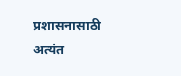प्रशासनासाठी अत्यंत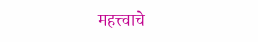महत्त्वाचे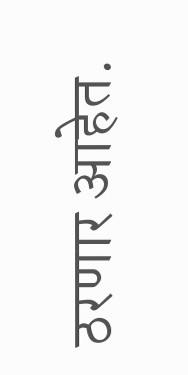ठरणार आहेत.